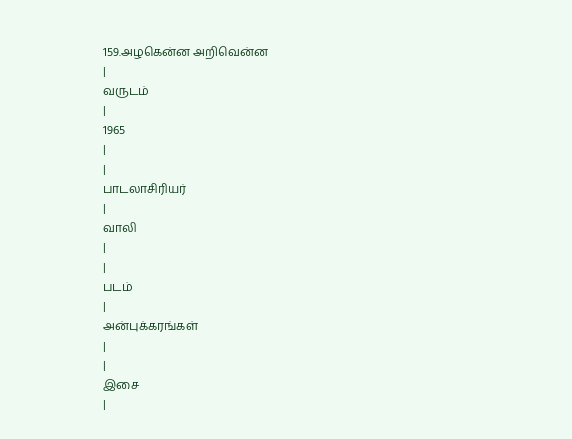159.அழகென்ன அறிவென்ன
|
வருடம்
|
1965
|
|
பாடலாசிரியர்
|
வாலி
|
|
படம்
|
அன்புக்கரங்கள்
|
|
இசை
|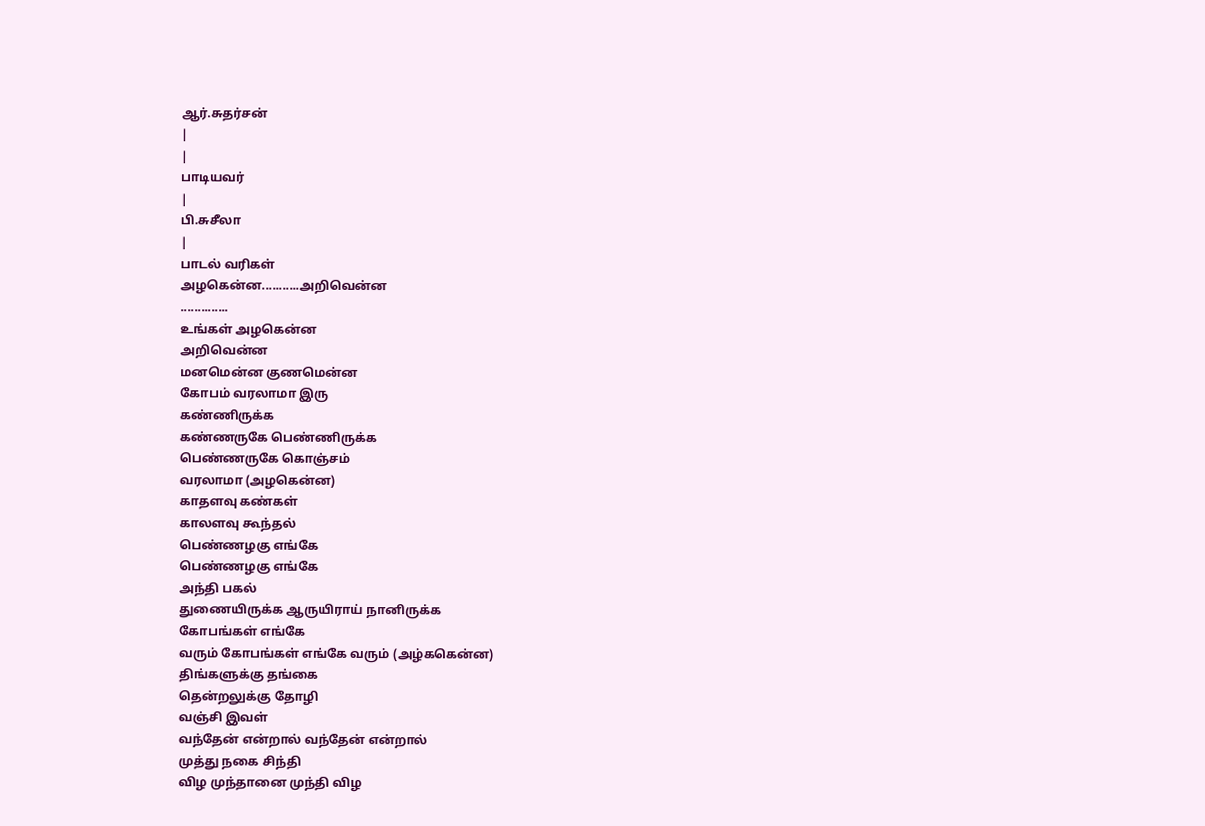ஆர்.சுதர்சன்
|
|
பாடியவர்
|
பி.சுசீலா
|
பாடல் வரிகள்
அழகென்ன...........அறிவென்ன
..............
உங்கள் அழகென்ன
அறிவென்ன
மனமென்ன குணமென்ன
கோபம் வரலாமா இரு
கண்ணிருக்க
கண்ணருகே பெண்ணிருக்க
பெண்ணருகே கொஞ்சம்
வரலாமா (அழகென்ன)
காதளவு கண்கள்
காலளவு கூந்தல்
பெண்ணழகு எங்கே
பெண்ணழகு எங்கே
அந்தி பகல்
துணையிருக்க ஆருயிராய் நானிருக்க
கோபங்கள் எங்கே
வரும் கோபங்கள் எங்கே வரும் (அழ்ககென்ன)
திங்களுக்கு தங்கை
தென்றலுக்கு தோழி
வஞ்சி இவள்
வந்தேன் என்றால் வந்தேன் என்றால்
முத்து நகை சிந்தி
விழ முந்தானை முந்தி விழ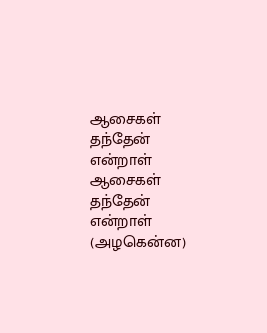ஆசைகள் தந்தேன்
என்றாள் ஆசைகள் தந்தேன் என்றாள் (அழகென்ன)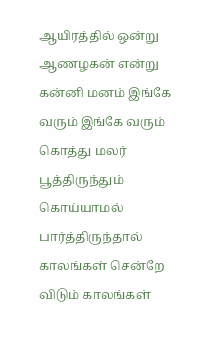ஆயிரத்தில் ஒன்று
ஆணழகன் என்று
கன்னி மனம் இங்கே
வரும் இங்கே வரும்
கொத்து மலர்
பூத்திருந்தும் கொய்யாமல் பார்த்திருந்தால்
காலங்கள் சென்றே
விடும் காலங்கள்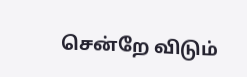சென்றே விடும்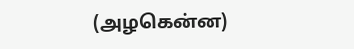(அழகென்ன)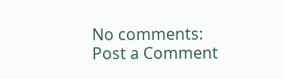No comments:
Post a Comment